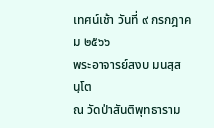เทศน์เช้า วันที่ ๙ กรกฎาคม ๒๕๖๖
พระอาจารย์สงบ มนสฺสนฺโต
ณ วัดป่าสันติพุทธาราม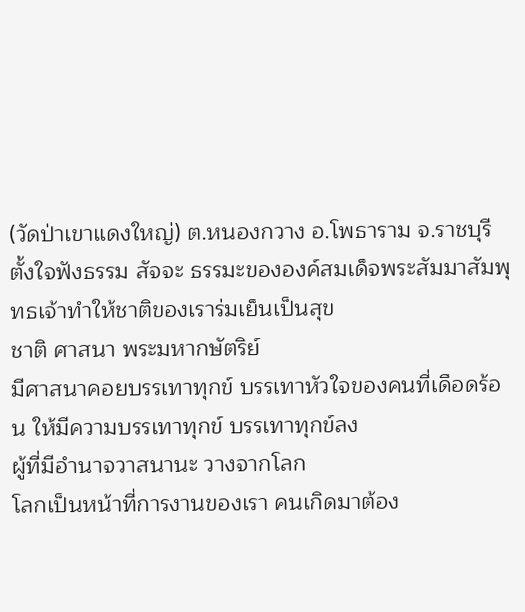(วัดป่าเขาแดงใหญ่) ต.หนองกวาง อ.โพธาราม จ.ราชบุรี
ตั้งใจฟังธรรม สัจจะ ธรรมะขององค์สมเด็จพระสัมมาสัมพุทธเจ้าทำให้ชาติของเราร่มเย็นเป็นสุข
ชาติ ศาสนา พระมหากษัตริย์
มีศาสนาคอยบรรเทาทุกข์ บรรเทาหัวใจของคนที่เดือดร้อน ให้มีความบรรเทาทุกข์ บรรเทาทุกข์ลง
ผู้ที่มีอำนาจวาสนานะ วางจากโลก
โลกเป็นหน้าที่การงานของเรา คนเกิดมาต้อง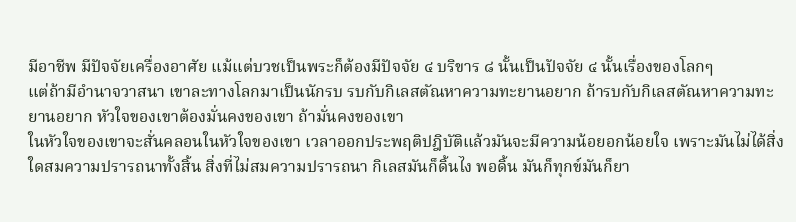มีอาชีพ มีปัจจัยเครื่องอาศัย แม้แต่บวชเป็นพระก็ต้องมีปัจจัย ๔ บริขาร ๘ นั้นเป็นปัจจัย ๔ นั้นเรื่องของโลกๆ
แต่ถ้ามีอำนาจวาสนา เขาละทางโลกมาเป็นนักรบ รบกับกิเลสตัณหาความทะยานอยาก ถ้ารบกับกิเลสตัณหาความทะยานอยาก หัวใจของเขาต้องมั่นคงของเขา ถ้ามั่นคงของเขา
ในหัวใจของเขาจะสั่นคลอนในหัวใจของเขา เวลาออกประพฤติปฎิบัติแล้วมันจะมีความน้อยอกน้อยใจ เพราะมันไม่ได้สิ่งใดสมความปรารถนาทั้งสิ้น สิ่งที่ไม่สมความปรารถนา กิเลสมันก็ดิ้นไง พอดิ้น มันก็ทุกข์มันก็ยา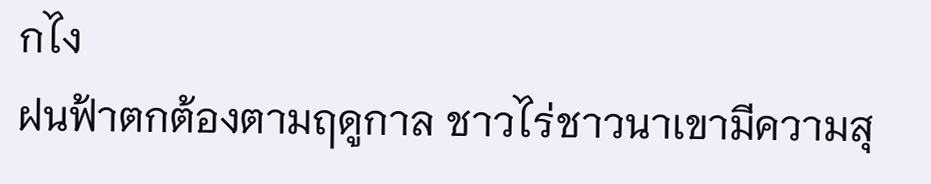กไง
ฝนฟ้าตกต้องตามฤดูกาล ชาวไร่ชาวนาเขามีความสุ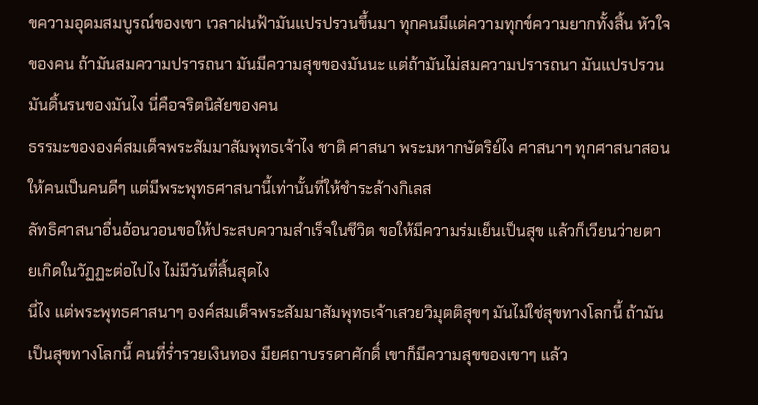ขความอุดมสมบูรณ์ของเขา เวลาฝนฟ้ามันแปรปรวนขึ้นมา ทุกคนมีแต่ความทุกข์ความยากทั้งสิ้น หัวใจของคน ถ้ามันสมความปรารถนา มันมีความสุขของมันนะ แต่ถ้ามันไม่สมความปรารถนา มันแปรปรวน มันดิ้นรนของมันไง นี่คือจริตนิสัยของคน
ธรรมะขององค์สมเด็จพระสัมมาสัมพุทธเจ้าไง ชาติ ศาสนา พระมหากษัตริย์ไง ศาสนาๆ ทุกศาสนาสอนให้คนเป็นคนดีๆ แต่มีพระพุทธศาสนานี้เท่านั้นที่ให้ชำระล้างกิเลส
ลัทธิศาสนาอื่นอ้อนวอนขอให้ประสบความสำเร็จในชีวิต ขอให้มีความร่มเย็นเป็นสุข แล้วก็เวียนว่ายตายเกิดในวัฏฏะต่อไปไง ไม่มีวันที่สิ้นสุดไง
นี่ไง แต่พระพุทธศาสนาๆ องค์สมเด็จพระสัมมาสัมพุทธเจ้าเสวยวิมุตติสุขๆ มันไม่ใช่สุขทางโลกนี้ ถ้ามันเป็นสุขทางโลกนี้ คนที่ร่ำรวยเงินทอง มียศถาบรรดาศักดิ์ เขาก็มีความสุขของเขาๆ แล้ว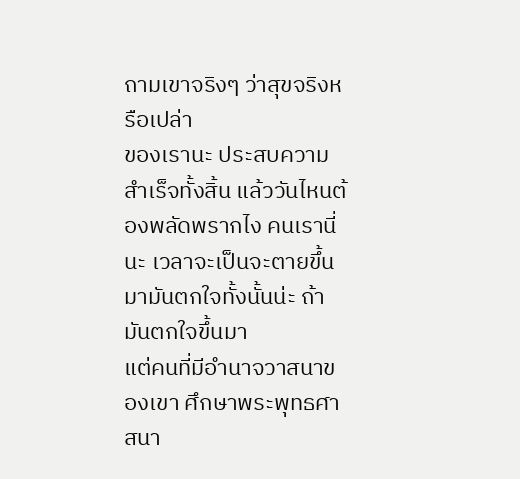ถามเขาจริงๆ ว่าสุขจริงหรือเปล่า
ของเรานะ ประสบความสำเร็จทั้งสิ้น แล้ววันไหนต้องพลัดพรากไง คนเรานี่นะ เวลาจะเป็นจะตายขึ้นมามันตกใจทั้งนั้นน่ะ ถ้ามันตกใจขึ้นมา
แต่คนที่มีอำนาจวาสนาของเขา ศึกษาพระพุทธศาสนา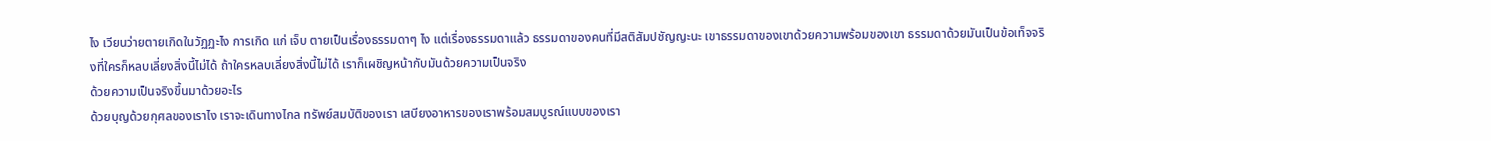ไง เวียนว่ายตายเกิดในวัฏฏะไง การเกิด แก่ เจ็บ ตายเป็นเรื่องธรรมดาๆ ไง แต่เรื่องธรรมดาแล้ว ธรรมดาของคนที่มีสติสัมปชัญญะนะ เขาธรรมดาของเขาด้วยความพร้อมของเขา ธรรมดาด้วยมันเป็นข้อเท็จจริงที่ใครก็หลบเลี่ยงสิ่งนี้ไม่ได้ ถ้าใครหลบเลี่ยงสิ่งนี้ไม่ได้ เราก็เผชิญหน้ากับมันด้วยความเป็นจริง
ด้วยความเป็นจริงขึ้นมาด้วยอะไร
ด้วยบุญด้วยกุศลของเราไง เราจะเดินทางไกล ทรัพย์สมบัติของเรา เสบียงอาหารของเราพร้อมสมบูรณ์แบบของเรา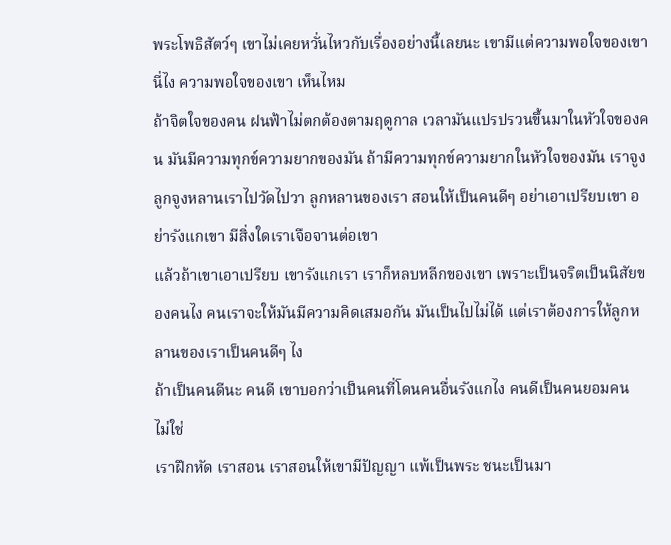พระโพธิสัตว์ๆ เขาไม่เคยหวั่นไหวกับเรื่องอย่างนี้เลยนะ เขามีแต่ความพอใจของเขา นี่ไง ความพอใจของเขา เห็นไหม
ถ้าจิตใจของคน ฝนฟ้าไม่ตกต้องตามฤดูกาล เวลามันแปรปรวนขึ้นมาในหัวใจของคน มันมีความทุกข์ความยากของมัน ถ้ามีความทุกข์ความยากในหัวใจของมัน เราจูงลูกจูงหลานเราไปวัดไปวา ลูกหลานของเรา สอนให้เป็นคนดีๆ อย่าเอาเปรียบเขา อย่ารังแกเขา มีสิ่งใดเราเจือจานต่อเขา
แล้วถ้าเขาเอาเปรียบ เขารังแกเรา เราก็หลบหลีกของเขา เพราะเป็นจริตเป็นนิสัยของคนไง คนเราจะให้มันมีความคิดเสมอกัน มันเป็นไปไม่ได้ แต่เราต้องการให้ลูกหลานของเราเป็นคนดีๆ ไง
ถ้าเป็นคนดีนะ คนดี เขาบอกว่าเป็นคนที่โดนคนอื่นรังแกไง คนดีเป็นคนยอมคน
ไม่ใช่
เราฝึกหัด เราสอน เราสอนให้เขามีปัญญา แพ้เป็นพระ ชนะเป็นมา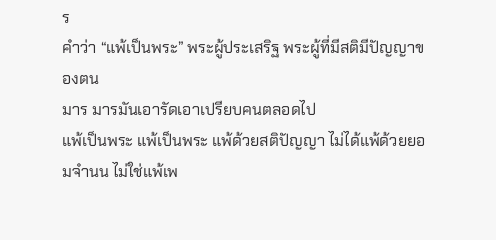ร
คำว่า “แพ้เป็นพระ” พระผู้ประเสริฐ พระผู้ที่มีสติมีปัญญาของตน
มาร มารมันเอารัดเอาเปรียบคนตลอดไป
แพ้เป็นพระ แพ้เป็นพระ แพ้ด้วยสติปัญญา ไม่ได้แพ้ด้วยยอมจำนน ไม่ใช่แพ้เพ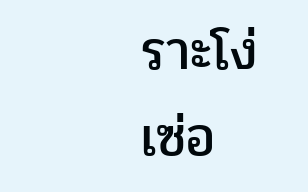ราะโง่เซ่อ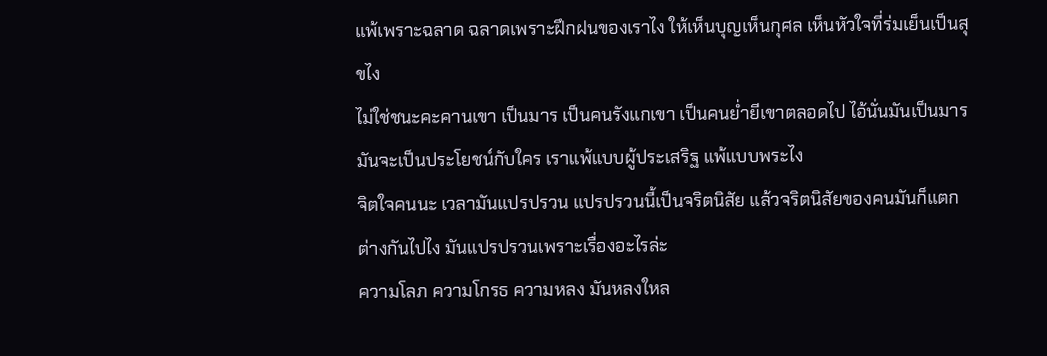แพ้เพราะฉลาด ฉลาดเพราะฝึกฝนของเราไง ให้เห็นบุญเห็นกุศล เห็นหัวใจที่ร่มเย็นเป็นสุขไง
ไม่ใช่ชนะคะคานเขา เป็นมาร เป็นคนรังแกเขา เป็นคนย่ำยีเขาตลอดไป ไอ้นั่นมันเป็นมาร มันจะเป็นประโยชน์กับใคร เราแพ้แบบผู้ประเสริฐ แพ้แบบพระไง
จิตใจคนนะ เวลามันแปรปรวน แปรปรวนนี้เป็นจริตนิสัย แล้วจริตนิสัยของคนมันก็แตกต่างกันไปไง มันแปรปรวนเพราะเรื่องอะไรล่ะ
ความโลภ ความโกรธ ความหลง มันหลงใหล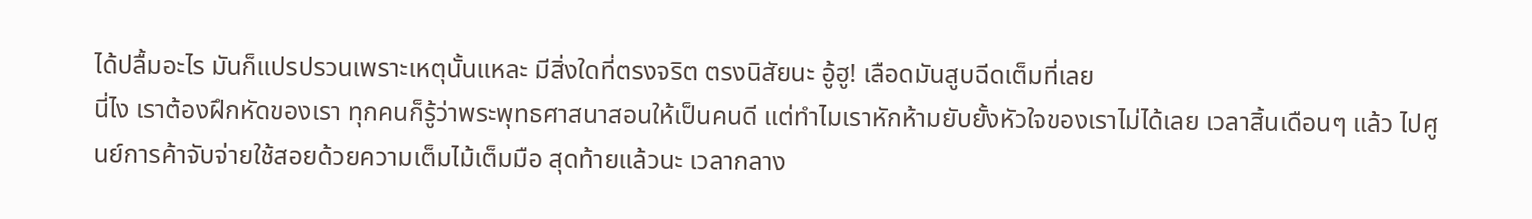ได้ปลื้มอะไร มันก็แปรปรวนเพราะเหตุนั้นแหละ มีสิ่งใดที่ตรงจริต ตรงนิสัยนะ อู้ฮู! เลือดมันสูบฉีดเต็มที่เลย
นี่ไง เราต้องฝึกหัดของเรา ทุกคนก็รู้ว่าพระพุทธศาสนาสอนให้เป็นคนดี แต่ทำไมเราหักห้ามยับยั้งหัวใจของเราไม่ได้เลย เวลาสิ้นเดือนๆ แล้ว ไปศูนย์การค้าจับจ่ายใช้สอยด้วยความเต็มไม้เต็มมือ สุดท้ายแล้วนะ เวลากลาง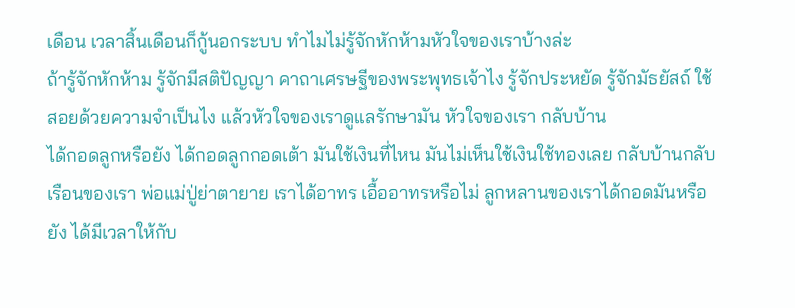เดือน เวลาสิ้นเดือนก็กู้นอกระบบ ทำไมไม่รู้จักหักห้ามหัวใจของเราบ้างล่ะ
ถ้ารู้จักหักห้าม รู้จักมีสติปัญญา คาถาเศรษฐีของพระพุทธเจ้าไง รู้จักประหยัด รู้จักมัธยัสถ์ ใช้สอยด้วยความจำเป็นไง แล้วหัวใจของเราดูแลรักษามัน หัวใจของเรา กลับบ้าน
ได้กอดลูกหรือยัง ได้กอดลูกกอดเต้า มันใช้เงินที่ไหน มันไม่เห็นใช้เงินใช้ทองเลย กลับบ้านกลับเรือนของเรา พ่อแม่ปู่ย่าตายาย เราได้อาทร เอื้ออาทรหรือไม่ ลูกหลานของเราได้กอดมันหรือยัง ได้มีเวลาให้กับ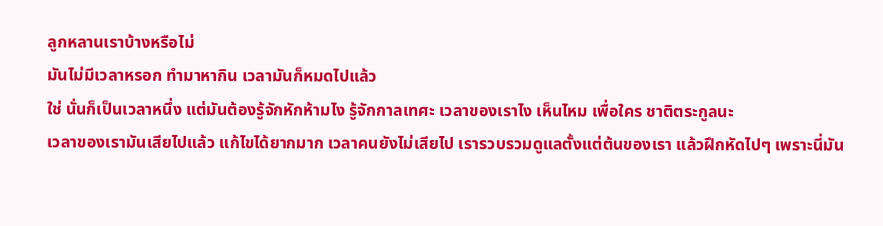ลูกหลานเราบ้างหรือไม่
มันไม่มีเวลาหรอก ทำมาหากิน เวลามันก็หมดไปแล้ว
ใช่ นั่นก็เป็นเวลาหนึ่ง แต่มันต้องรู้จักหักห้ามไง รู้จักกาลเทศะ เวลาของเราไง เห็นไหม เพื่อใคร ชาติตระกูลนะ
เวลาของเรามันเสียไปแล้ว แก้ไขได้ยากมาก เวลาคนยังไม่เสียไป เรารวบรวมดูแลตั้งแต่ต้นของเรา แล้วฝึกหัดไปๆ เพราะนี่มัน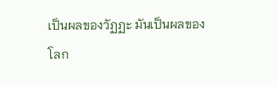เป็นผลของวัฏฏะ มันเป็นผลของโลก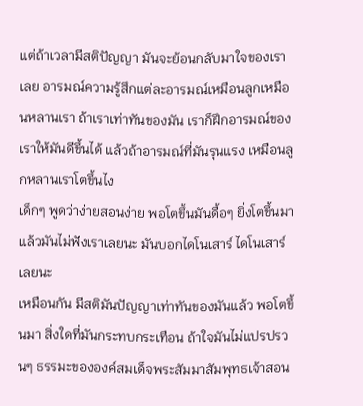แต่ถ้าเวลามีสติปัญญา มันจะย้อนกลับมาใจของเราเลย อารมณ์ความรู้สึกแต่ละอารมณ์เหมือนลูกเหมือนหลานเรา ถ้าเราเท่าทันของมัน เราก็ฝึกอารมณ์ของเราให้มันดีขึ้นได้ แล้วถ้าอารมณ์ที่มันรุนแรง เหมือนลูกหลานเราโตขึ้นไง
เด็กๆ พูดว่าง่ายสอนง่าย พอโตขึ้นมันดื้อๆ ยิ่งโตขึ้นมาแล้วมันไม่ฟังเราเลยนะ มันบอกไดโนเสาร์ ไดโนเสาร์เลยนะ
เหมือนกัน มีสติมันปัญญาเท่าทันของมันแล้ว พอโตขึ้นมา สิ่งใดที่มันกระทบกระเทือน ถ้าใจมันไม่แปรปรวนๆ ธรรมะขององค์สมเด็จพระสัมมาสัมพุทธเจ้าสอน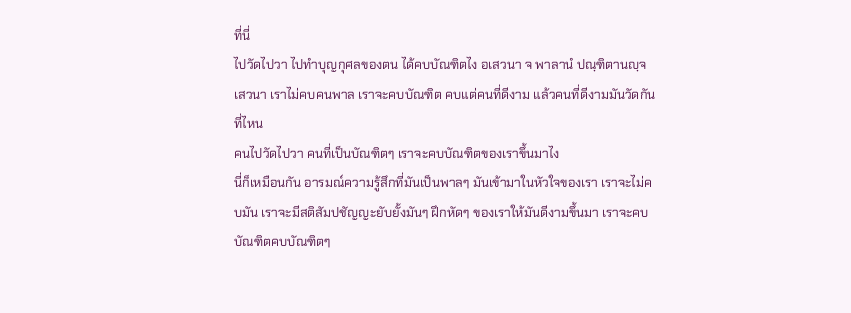ที่นี่
ไปวัดไปวา ไปทำบุญกุศลของตน ได้คบบัณฑิตไง อเสวนา จ พาลานํ ปณฺฑิตานญฺจ เสวนา เราไม่คบคนพาล เราจะคบบัณฑิต คบแต่คนที่ดีงาม แล้วคนที่ดีงามมันวัดกันที่ไหน
คนไปวัดไปวา คนที่เป็นบัณฑิตๆ เราจะคบบัณฑิตของเราขึ้นมาไง
นี่ก็เหมือนกัน อารมณ์ความรู้สึกที่มันเป็นพาลๆ มันเข้ามาในหัวใจของเรา เราจะไม่คบมัน เราจะมีสติสัมปชัญญะยับยั้งมันๆ ฝึกหัดๆ ของเราให้มันดีงามขึ้นมา เราจะคบบัณฑิตคบบัณฑิตๆ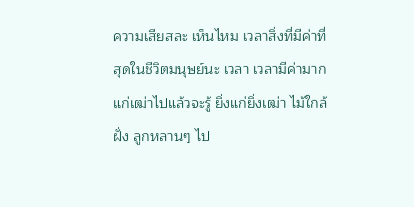ความเสียสละ เห็นไหม เวลาสิ่งที่มีค่าที่สุดในชีวิตมนุษย์นะ เวลา เวลามีค่ามาก แก่เฒ่าไปแล้วจะรู้ ยิ่งแก่ยิ่งเฒ่า ไม้ใกล้ฝั่ง ลูกหลานๆ ไป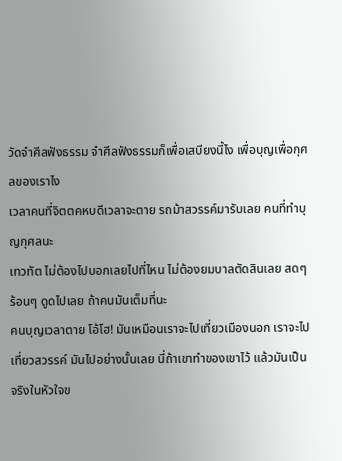วัดจำศีลฟังธรรม จำศีลฟังธรรมก็เพื่อเสบียงนี้ไง เพื่อบุญเพื่อกุศลของเราไง
เวลาคนที่จิตตคหบดีเวลาจะตาย รถม้าสวรรค์มารับเลย คนที่ทำบุญกุศลนะ
เทวทัต ไม่ต้องไปบอกเลยไปที่ไหน ไม่ต้องยมบาลตัดสินเลย สดๆ ร้อนๆ ดูดไปเลย ถ้าคนมันเต็มที่นะ
คนบุญเวลาตาย โอ้โฮ! มันเหมือนเราจะไปเที่ยวเมืองนอก เราจะไปเที่ยวสวรรค์ มันไปอย่างนั้นเลย นี่ถ้าเขาทำของเขาไว้ แล้วมันเป็นจริงในหัวใจข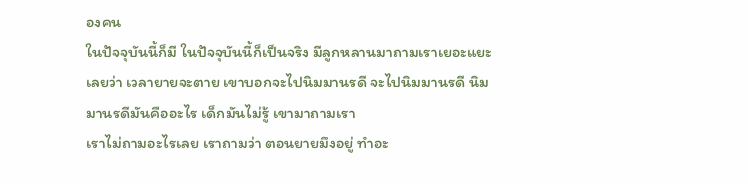องคน
ในปัจจุบันนี้ก็มี ในปัจจุบันนี้ก็เป็นจริง มีลูกหลานมาถามเราเยอะแยะเลยว่า เวลายายจะตาย เขาบอกจะไปนิมมานรดี จะไปนิมมานรดี นิมมานรดีมันคืออะไร เด็กมันไม่รู้ เขามาถามเรา
เราไม่ถามอะไรเลย เราถามว่า ตอนยายมึงอยู่ ทำอะ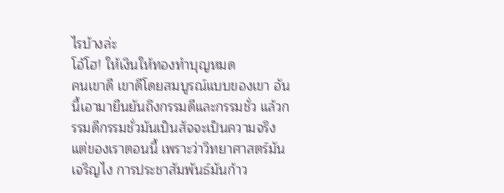ไรบ้างล่ะ
โอ้โฮ! ให้เงินให้ทองทำบุญหมด
คนเขาดี เขาดีโดยสมบูรณ์แบบของเขา อันนี้เอามายืนยันถึงกรรมดีและกรรมชั่ว แล้วกรรมดีกรรมชั่วมันเป็นสัจจะเป็นความจริง
แต่ของเราตอนนี้ เพราะว่าวิทยาศาสตร์มันเจริญไง การประชาสัมพันธ์มันก้าว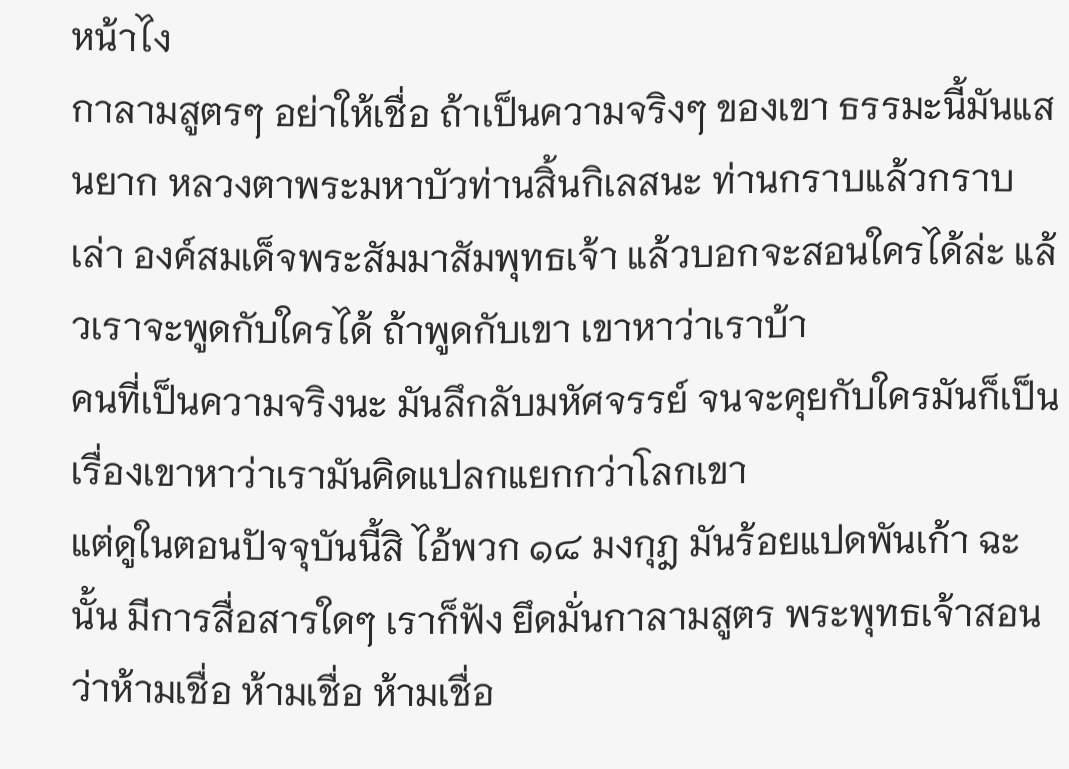หน้าไง
กาลามสูตรๆ อย่าให้เชื่อ ถ้าเป็นความจริงๆ ของเขา ธรรมะนี้มันแสนยาก หลวงตาพระมหาบัวท่านสิ้นกิเลสนะ ท่านกราบแล้วกราบเล่า องค์สมเด็จพระสัมมาสัมพุทธเจ้า แล้วบอกจะสอนใครได้ล่ะ แล้วเราจะพูดกับใครได้ ถ้าพูดกับเขา เขาหาว่าเราบ้า
คนที่เป็นความจริงนะ มันลึกลับมหัศจรรย์ จนจะคุยกับใครมันก็เป็นเรื่องเขาหาว่าเรามันคิดแปลกแยกกว่าโลกเขา
แต่ดูในตอนปัจจุบันนี้สิ ไอ้พวก ๑๘ มงกุฎ มันร้อยแปดพันเก้า ฉะนั้น มีการสื่อสารใดๆ เราก็ฟัง ยึดมั่นกาลามสูตร พระพุทธเจ้าสอนว่าห้ามเชื่อ ห้ามเชื่อ ห้ามเชื่อ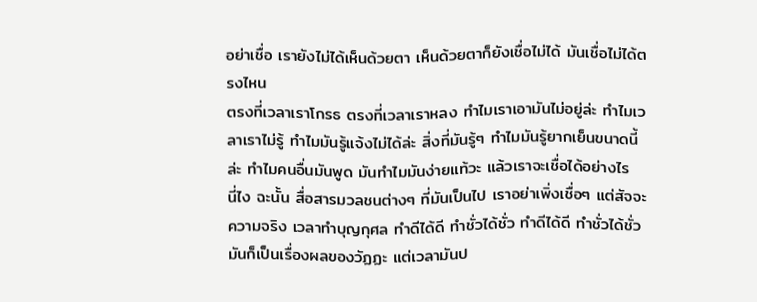อย่าเชื่อ เรายังไม่ได้เห็นด้วยตา เห็นด้วยตาก็ยังเชื่อไม่ได้ มันเชื่อไม่ได้ตรงไหน
ตรงที่เวลาเราโกรธ ตรงที่เวลาเราหลง ทำไมเราเอามันไม่อยู่ล่ะ ทำไมเวลาเราไม่รู้ ทำไมมันรู้แจ้งไม่ได้ล่ะ สิ่งที่มันรู้ๆ ทำไมมันรู้ยากเย็นขนาดนี้ล่ะ ทำไมคนอื่นมันพูด มันทำไมมันง่ายแท้วะ แล้วเราจะเชื่อได้อย่างไร
นี่ไง ฉะนั้น สื่อสารมวลชนต่างๆ ที่มันเป็นไป เราอย่าเพิ่งเชื่อๆ แต่สัจจะความจริง เวลาทำบุญกุศล ทำดีได้ดี ทำชั่วได้ชั่ว ทำดีได้ดี ทำชั่วได้ชั่ว มันก็เป็นเรื่องผลของวัฏฏะ แต่เวลามันป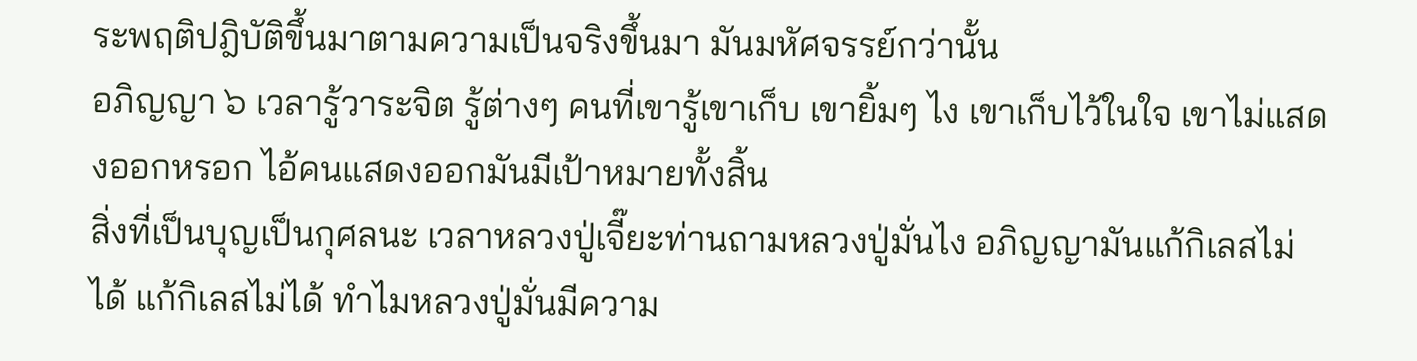ระพฤติปฎิบัติขึ้นมาตามความเป็นจริงขึ้นมา มันมหัศจรรย์กว่านั้น
อภิญญา ๖ เวลารู้วาระจิต รู้ต่างๆ คนที่เขารู้เขาเก็บ เขายิ้มๆ ไง เขาเก็บไว้ในใจ เขาไม่แสดงออกหรอก ไอ้คนแสดงออกมันมีเป้าหมายทั้งสิ้น
สิ่งที่เป็นบุญเป็นกุศลนะ เวลาหลวงปู่เจี๊ยะท่านถามหลวงปู่มั่นไง อภิญญามันแก้กิเลสไม่ได้ แก้กิเลสไม่ได้ ทำไมหลวงปู่มั่นมีความ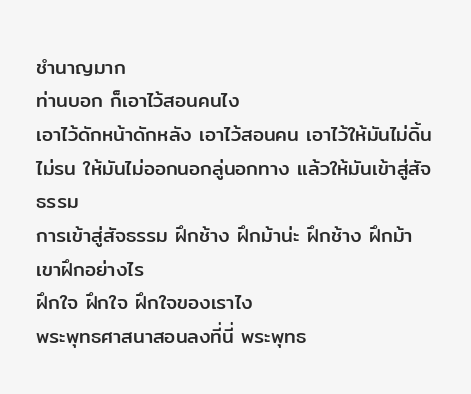ชำนาญมาก
ท่านบอก ก็เอาไว้สอนคนไง
เอาไว้ดักหน้าดักหลัง เอาไว้สอนคน เอาไว้ให้มันไม่ดิ้นไม่รน ให้มันไม่ออกนอกลู่นอกทาง แล้วให้มันเข้าสู่สัจธรรม
การเข้าสู่สัจธรรม ฝึกช้าง ฝึกม้าน่ะ ฝึกช้าง ฝึกม้าเขาฝึกอย่างไร
ฝึกใจ ฝึกใจ ฝึกใจของเราไง
พระพุทธศาสนาสอนลงที่นี่ พระพุทธ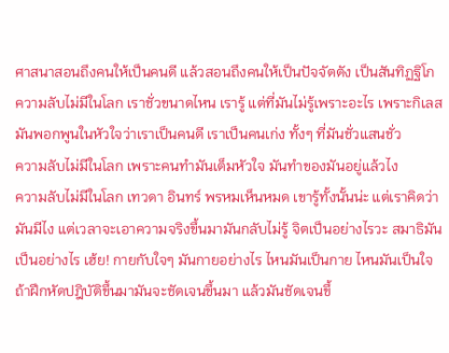ศาสนาสอนถึงคนให้เป็นคนดี แล้วสอนถึงคนให้เป็นปัจจัตตัง เป็นสันทิฏฐิโก
ความลับไม่มีในโลก เราชั่วขนาดไหน เรารู้ แต่ที่มันไม่รู้เพราะอะไร เพราะกิเลสมันพอกพูนในหัวใจว่าเราเป็นคนดี เราเป็นคนเก่ง ทั้งๆ ที่มันชั่วแสนชั่ว
ความลับไม่มีในโลก เพราะคนทำมันเต็มหัวใจ มันทำของมันอยู่แล้วไง
ความลับไม่มีในโลก เทวดา อินทร์ พรหมเห็นหมด เขารู้ทั้งนั้นน่ะ แต่เราคิดว่ามันมีไง แต่เวลาจะเอาความจริงขึ้นมามันกลับไม่รู้ จิตเป็นอย่างไรวะ สมาธิมันเป็นอย่างไร เฮ้ย! กายกับใจๆ มันกายอย่างไร ไหนมันเป็นกาย ไหนมันเป็นใจ
ถ้าฝึกหัดปฎิบัติขึ้นมามันจะชัดเจนขึ้นมา แล้วมันชัดเจนขึ้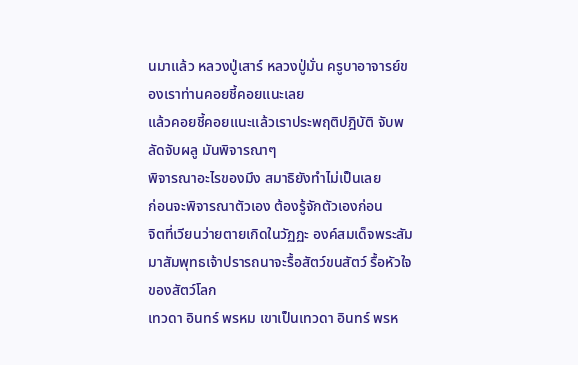นมาแล้ว หลวงปู่เสาร์ หลวงปู่มั่น ครูบาอาจารย์ของเราท่านคอยชี้คอยแนะเลย
แล้วคอยชี้คอยแนะแล้วเราประพฤติปฎิบัติ จับพลัดจับผลู มันพิจารณาๆ
พิจารณาอะไรของมึง สมาธิยังทำไม่เป็นเลย
ก่อนจะพิจารณาตัวเอง ต้องรู้จักตัวเองก่อน
จิตที่เวียนว่ายตายเกิดในวัฏฏะ องค์สมเด็จพระสัมมาสัมพุทธเจ้าปรารถนาจะรื้อสัตว์ขนสัตว์ รื้อหัวใจของสัตว์โลก
เทวดา อินทร์ พรหม เขาเป็นเทวดา อินทร์ พรห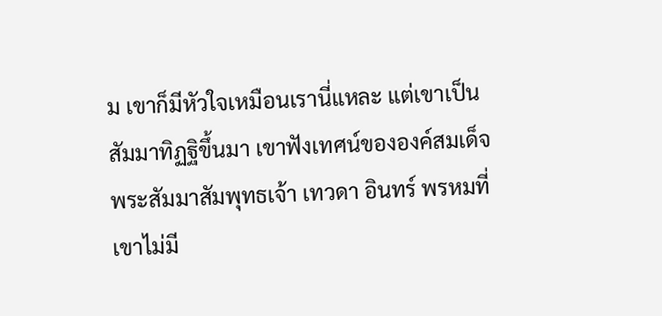ม เขาก็มีหัวใจเหมือนเรานี่แหละ แต่เขาเป็นสัมมาทิฏฐิขึ้นมา เขาฟังเทศน์ขององค์สมเด็จพระสัมมาสัมพุทธเจ้า เทวดา อินทร์ พรหมที่เขาไม่มี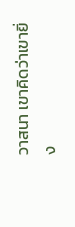วาสนา เขาคิดว่าเขายิ่ง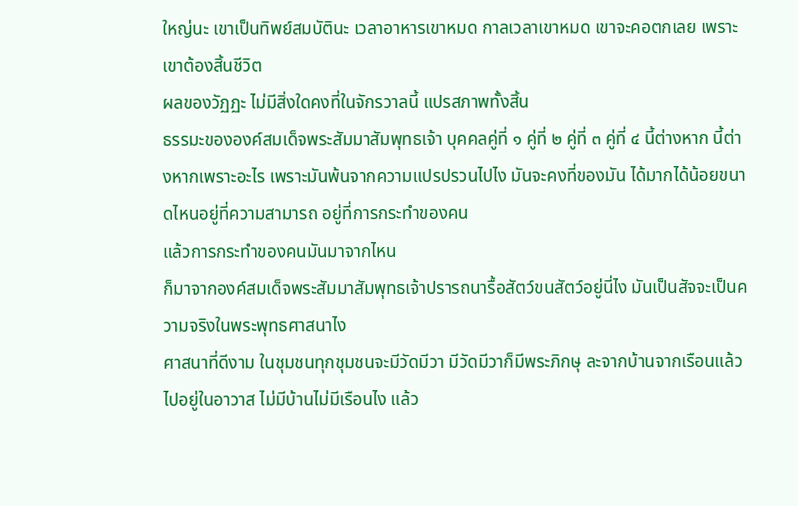ใหญ่นะ เขาเป็นทิพย์สมบัตินะ เวลาอาหารเขาหมด กาลเวลาเขาหมด เขาจะคอตกเลย เพราะเขาต้องสิ้นชีวิต
ผลของวัฏฏะ ไม่มีสิ่งใดคงที่ในจักรวาลนี้ แปรสภาพทั้งสิ้น
ธรรมะขององค์สมเด็จพระสัมมาสัมพุทธเจ้า บุคคลคู่ที่ ๑ คู่ที่ ๒ คู่ที่ ๓ คู่ที่ ๔ นี้ต่างหาก นี้ต่างหากเพราะอะไร เพราะมันพ้นจากความแปรปรวนไปไง มันจะคงที่ของมัน ได้มากได้น้อยขนาดไหนอยู่ที่ความสามารถ อยู่ที่การกระทำของคน
แล้วการกระทำของคนมันมาจากไหน
ก็มาจากองค์สมเด็จพระสัมมาสัมพุทธเจ้าปรารถนารื้อสัตว์ขนสัตว์อยู่นี่ไง มันเป็นสัจจะเป็นความจริงในพระพุทธศาสนาไง
ศาสนาที่ดีงาม ในชุมชนทุกชุมชนจะมีวัดมีวา มีวัดมีวาก็มีพระภิกษุ ละจากบ้านจากเรือนแล้วไปอยู่ในอาวาส ไม่มีบ้านไม่มีเรือนไง แล้ว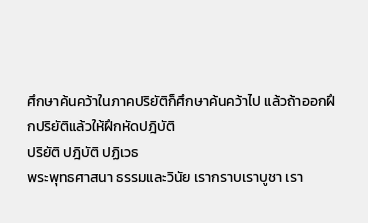ศึกษาค้นคว้าในภาคปริยัติก็ศึกษาค้นคว้าไป แล้วถ้าออกฝึกปริยัติแล้วให้ฝึกหัดปฎิบัติ
ปริยัติ ปฎิบัติ ปฏิเวธ
พระพุทธศาสนา ธรรมและวินัย เรากราบเราบูชา เรา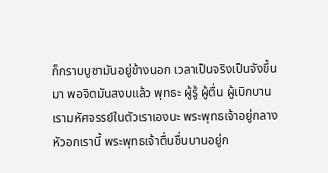ก็กราบบูชามันอยู่ข้างนอก เวลาเป็นจริงเป็นจังขึ้นมา พอจิตมันสงบแล้ว พุทธะ ผู้รู้ ผู้ตื่น ผู้เบิกบาน เรามหัศจรรย์ในตัวเราเองนะ พระพุทธเจ้าอยู่กลางหัวอกเรานี้ พระพุทธเจ้าตื่นชื่นบานอยู่ก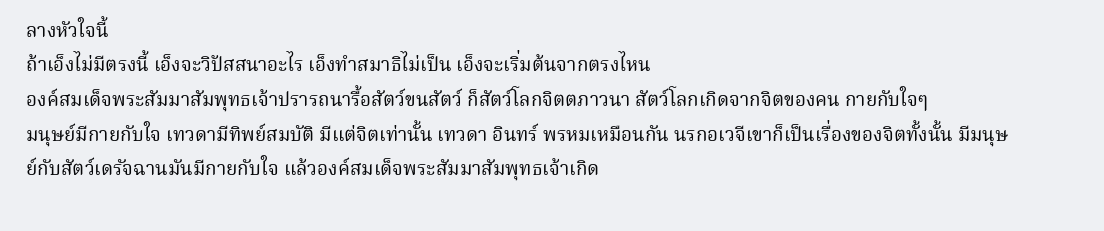ลางหัวใจนี้
ถ้าเอ็งไม่มีตรงนี้ เอ็งจะวิปัสสนาอะไร เอ็งทำสมาธิไม่เป็น เอ็งจะเริ่มต้นจากตรงไหน
องค์สมเด็จพระสัมมาสัมพุทธเจ้าปรารถนารื้อสัตว์ขนสัตว์ ก็สัตว์โลกจิตตภาวนา สัตว์โลกเกิดจากจิตของคน กายกับใจๆ
มนุษย์มีกายกับใจ เทวดามีทิพย์สมบัติ มีแต่จิตเท่านั้น เทวดา อินทร์ พรหมเหมือนกัน นรกอเวจีเขาก็เป็นเรื่องของจิตทั้งนั้น มีมนุษย์กับสัตว์เดรัจฉานมันมีกายกับใจ แล้วองค์สมเด็จพระสัมมาสัมพุทธเจ้าเกิด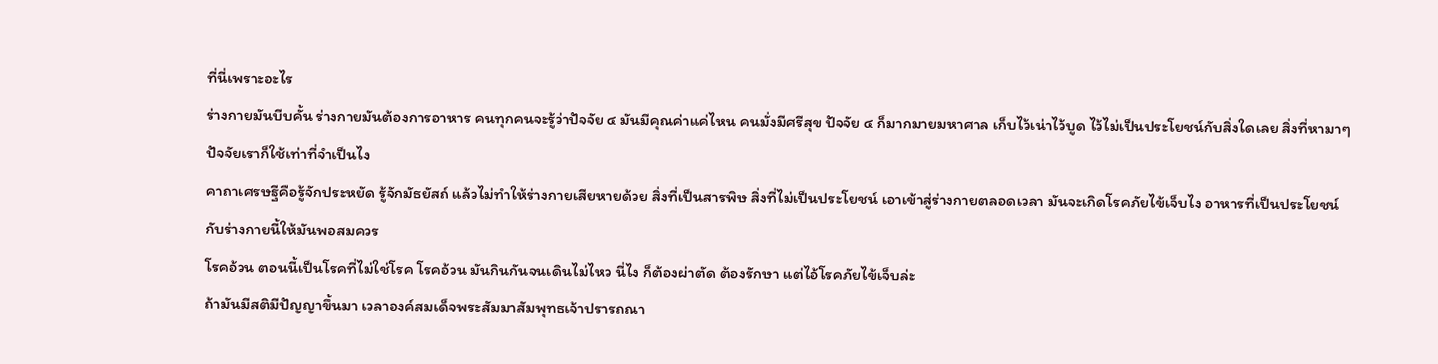ที่นี่เพราะอะไร
ร่างกายมันบีบคั้น ร่างกายมันต้องการอาหาร คนทุกคนจะรู้ว่าปัจจัย ๔ มันมีคุณค่าแค่ไหน คนมั่งมีศรีสุข ปัจจัย ๔ ก็มากมายมหาศาล เก็บไว้เน่าไว้บูด ไว้ไม่เป็นประโยชน์กับสิ่งใดเลย สิ่งที่หามาๆ ปัจจัยเราก็ใช้เท่าที่จำเป็นไง
คาถาเศรษฐีคือรู้จักประหยัด รู้จักมัธยัสถ์ แล้วไม่ทำให้ร่างกายเสียหายด้วย สิ่งที่เป็นสารพิษ สิ่งที่ไม่เป็นประโยชน์ เอาเข้าสู่ร่างกายตลอดเวลา มันจะเกิดโรคภัยไข้เจ็บไง อาหารที่เป็นประโยชน์กับร่างกายนี้ให้มันพอสมควร
โรคอ้วน ตอนนี้เป็นโรคที่ไม่ใช่โรค โรคอ้วน มันกินกันจนเดินไม่ไหว นี่ไง ก็ต้องผ่าตัด ต้องรักษา แต่ไอ้โรคภัยไข้เจ็บล่ะ
ถ้ามันมีสติมีปัญญาขึ้นมา เวลาองค์สมเด็จพระสัมมาสัมพุทธเจ้าปรารถณา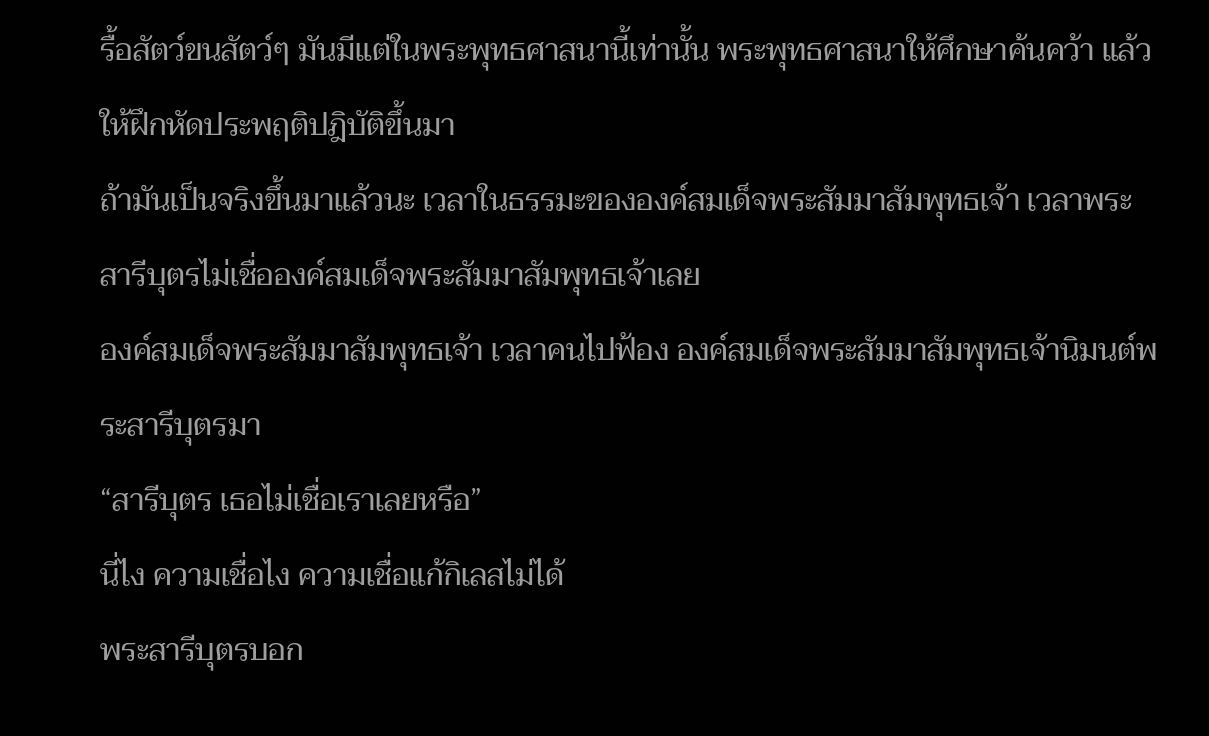รื้อสัตว์ขนสัตว์ๆ มันมีแต่ในพระพุทธศาสนานี้เท่านั้น พระพุทธศาสนาให้ศึกษาค้นคว้า แล้วให้ฝึกหัดประพฤติปฎิบัติขึ้นมา
ถ้ามันเป็นจริงขึ้นมาแล้วนะ เวลาในธรรมะขององค์สมเด็จพระสัมมาสัมพุทธเจ้า เวลาพระสารีบุตรไม่เชื่อองค์สมเด็จพระสัมมาสัมพุทธเจ้าเลย
องค์สมเด็จพระสัมมาสัมพุทธเจ้า เวลาคนไปฟ้อง องค์สมเด็จพระสัมมาสัมพุทธเจ้านิมนต์พระสารีบุตรมา
“สารีบุตร เธอไม่เชื่อเราเลยหรือ”
นี่ไง ความเชื่อไง ความเชื่อแก้กิเลสไม่ได้
พระสารีบุตรบอก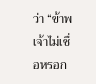ว่า “ข้าพเจ้าไม่เชื่อหรอก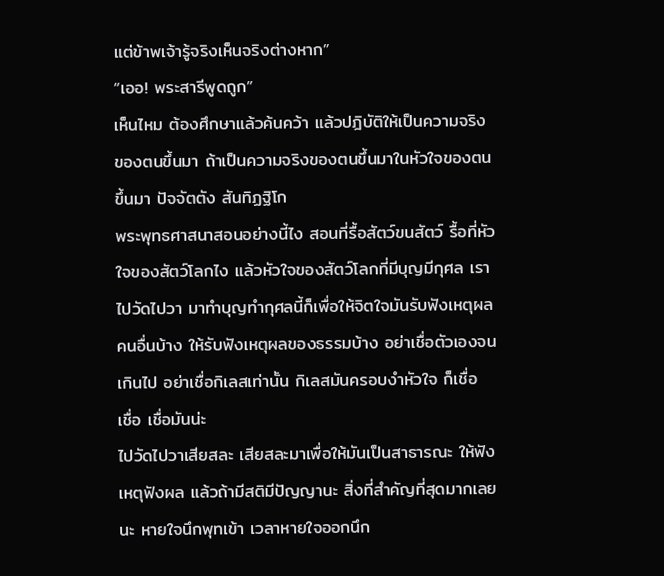แต่ข้าพเจ้ารู้จริงเห็นจริงต่างหาก”
“เออ! พระสารีพูดถูก”
เห็นไหม ต้องศึกษาแล้วค้นคว้า แล้วปฎิบัติให้เป็นความจริงของตนขึ้นมา ถ้าเป็นความจริงของตนขึ้นมาในหัวใจของตนขึ้นมา ปัจจัตตัง สันทิฏฐิโก
พระพุทธศาสนาสอนอย่างนี้ไง สอนที่รื้อสัตว์ขนสัตว์ รื้อที่หัวใจของสัตว์โลกไง แล้วหัวใจของสัตว์โลกที่มีบุญมีกุศล เราไปวัดไปวา มาทำบุญทำกุศลนี้ก็เพื่อให้จิตใจมันรับฟังเหตุผลคนอื่นบ้าง ให้รับฟังเหตุผลของธรรมบ้าง อย่าเชื่อตัวเองจนเกินไป อย่าเชื่อกิเลสเท่านั้น กิเลสมันครอบงำหัวใจ ก็เชื่อ เชื่อ เชื่อมันน่ะ
ไปวัดไปวาเสียสละ เสียสละมาเพื่อให้มันเป็นสาธารณะ ให้ฟังเหตุฟังผล แล้วถ้ามีสติมีปัญญานะ สิ่งที่สำคัญที่สุดมากเลยนะ หายใจนึกพุทเข้า เวลาหายใจออกนึก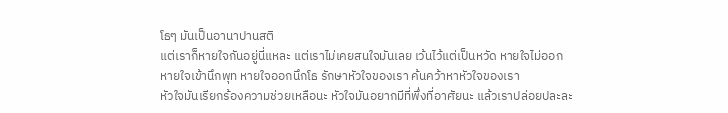โธๆ มันเป็นอานาปานสติ
แต่เราก็หายใจกันอยู่นี่แหละ แต่เราไม่เคยสนใจมันเลย เว้นไว้แต่เป็นหวัด หายใจไม่ออก
หายใจเข้านึกพุท หายใจออกนึกโธ รักษาหัวใจของเรา ค้นคว้าหาหัวใจของเรา
หัวใจมันเรียกร้องความช่วยเหลือนะ หัวใจมันอยากมีที่พึ่งที่อาศัยนะ แล้วเราปล่อยปละละ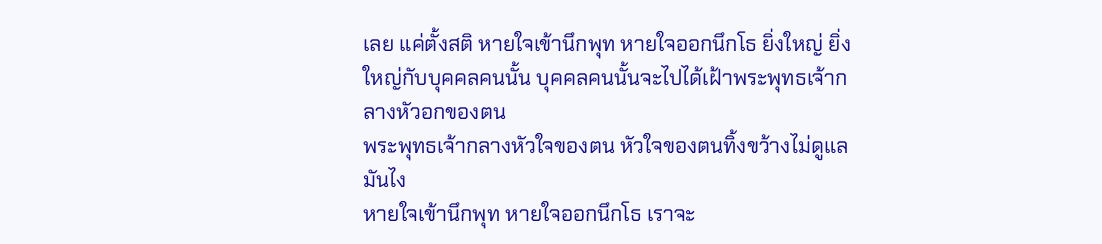เลย แค่ตั้งสติ หายใจเข้านึกพุท หายใจออกนึกโธ ยิ่งใหญ่ ยิ่งใหญ่กับบุคคลคนนั้น บุคคลคนนั้นจะไปได้เฝ้าพระพุทธเจ้ากลางหัวอกของตน
พระพุทธเจ้ากลางหัวใจของตน หัวใจของตนทิ้งขว้างไม่ดูแลมันไง
หายใจเข้านึกพุท หายใจออกนึกโธ เราจะ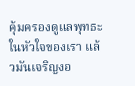คุ้มครองดูแลพุทธะในหัวใจของเรา แล้วมันเจริญงอ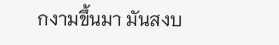กงามขึ้นมา มันสงบ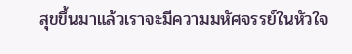สุขขึ้นมาแล้วเราจะมีความมหัศจรรย์ในหัวใจ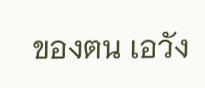ของตน เอวัง